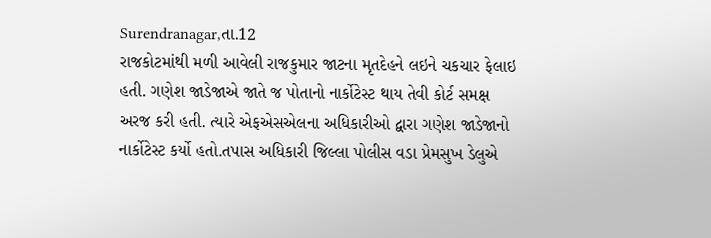Surendranagar,તા.12
રાજકોટમાંથી મળી આવેલી રાજકુમાર જાટના મૃતદેહને લઇને ચકચાર ફેલાઇ હતી. ગણેશ જાડેજાએ જાતે જ પોતાનો નાર્કોટેસ્ટ થાય તેવી કોર્ટ સમક્ષ અરજ કરી હતી. ત્યારે એફએસએલના અધિકારીઓ દ્વારા ગણેશ જાડેજાનો નાર્કોટેસ્ટ કર્યો હતો.તપાસ અધિકારી જિલ્લા પોલીસ વડા પ્રેમસુખ ડેલુએ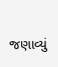જણાવ્યું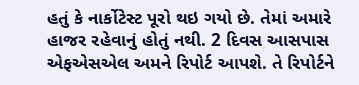હતું કે નાર્કોટેસ્ટ પૂરો થઇ ગયો છે. તેમાં અમારે હાજર રહેવાનું હોતું નથી. 2 દિવસ આસપાસ એફએસએલ અમને રિપોર્ટ આપશે. તે રિપોર્ટને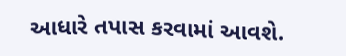આધારે તપાસ કરવામાં આવશે.